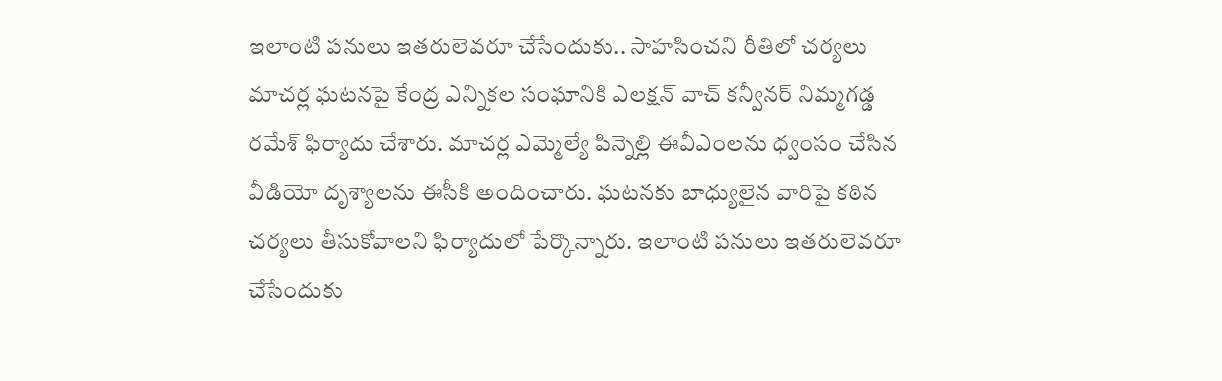ఇలాంటి పనులు ఇతరులెవరూ చేసేందుకు.. సాహసించని రీతిలో చర్యలు
మాచర్ల ఘటనపై కేంద్ర ఎన్నికల సంఘానికి ఎలక్షన్ వాచ్ కన్వీనర్ నిమ్మగడ్డ రమేశ్ ఫిర్యాదు చేశారు. మాచర్ల ఎమ్మెల్యే పిన్నెల్లి ఈవీఎంలను ధ్వంసం చేసిన వీడియో దృశ్యాలను ఈసీకి అందించారు. ఘటనకు బాధ్యులైన వారిపై కఠిన చర్యలు తీసుకోవాలని ఫిర్యాదులో పేర్కొన్నారు. ఇలాంటి పనులు ఇతరులెవరూ చేసేందుకు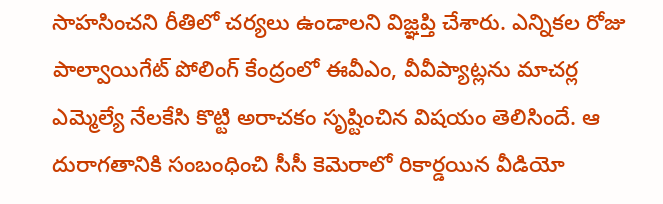సాహసించని రీతిలో చర్యలు ఉండాలని విజ్ఞప్తి చేశారు. ఎన్నికల రోజు పాల్వాయిగేట్ పోలింగ్ కేంద్రంలో ఈవీఎం, వీవీప్యాట్లను మాచర్ల ఎమ్మెల్యే నేలకేసి కొట్టి అరాచకం సృష్టించిన విషయం తెలిసిందే. ఆ దురాగతానికి సంబంధించి సీసీ కెమెరాలో రికార్డయిన వీడియో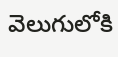వెలుగులోకి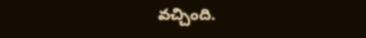వచ్చింది.